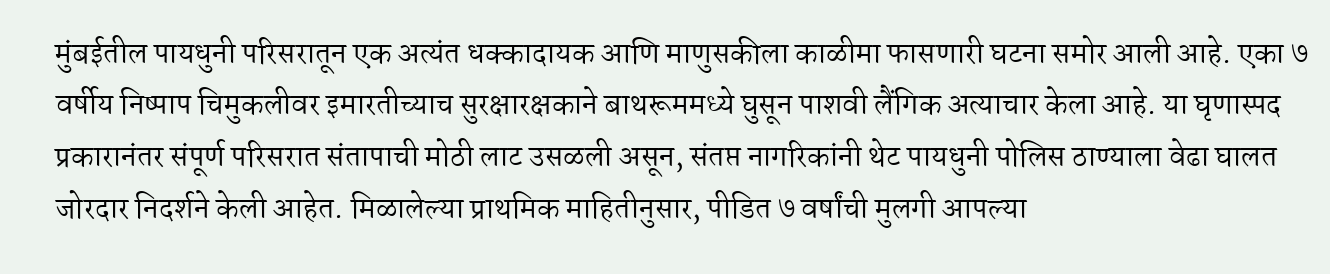मुंबईतील पायधुनी परिसरातून एक अत्यंत धक्कादायक आणि माणुसकीला काळीमा फासणारी घटना समोर आली आहे. एका ७ वर्षीय निष्पाप चिमुकलीवर इमारतीच्याच सुरक्षारक्षकाने बाथरूममध्ये घुसून पाशवी लैंगिक अत्याचार केला आहे. या घृणास्पद प्रकारानंतर संपूर्ण परिसरात संतापाची मोठी लाट उसळली असून, संतप्त नागरिकांनी थेट पायधुनी पोलिस ठाण्याला वेढा घालत जोरदार निदर्शने केली आहेत. मिळालेल्या प्राथमिक माहितीनुसार, पीडित ७ वर्षांची मुलगी आपल्या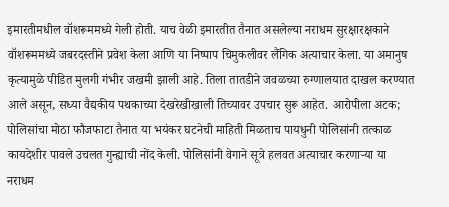इमारतीमधील वॉशरूममध्ये गेली होती. याच वेळी इमारतीत तैनात असलेल्या नराधम सुरक्षारक्षकाने वॉशरूममध्ये जबरदस्तीने प्रवेश केला आणि या निष्पाप चिमुकलीवर लैंगिक अत्याचार केला. या अमानुष कृत्यामुळे पीडित मुलगी गंभीर जखमी झाली आहे. तिला तातडीने जवळच्या रुग्णालयात दाखल करण्यात आले असून, सध्या वैद्यकीय पथकाच्या देखरेखीखाली तिच्यावर उपचार सुरू आहेत. आरोपीला अटक; पोलिसांचा मोठा फौजफाटा तैनात या भयंकर घटनेची माहिती मिळताच पायधुनी पोलिसांनी तत्काळ कायदेशीर पावले उचलत गुन्ह्याची नोंद केली. पोलिसांनी वेगाने सूत्रे हलवत अत्याचार करणाऱ्या या नराधम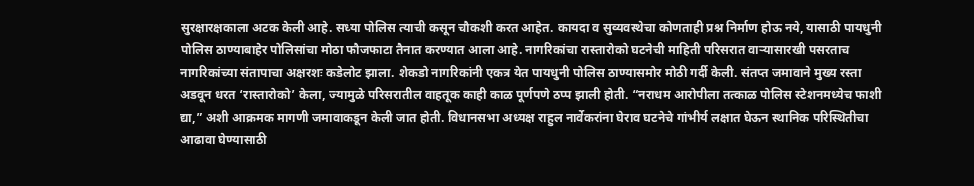सुरक्षारक्षकाला अटक केली आहे. सध्या पोलिस त्याची कसून चौकशी करत आहेत. कायदा व सुव्यवस्थेचा कोणताही प्रश्न निर्माण होऊ नये, यासाठी पायधुनी पोलिस ठाण्याबाहेर पोलिसांचा मोठा फौजफाटा तैनात करण्यात आला आहे. नागरिकांचा रास्तारोको घटनेची माहिती परिसरात वाऱ्यासारखी पसरताच नागरिकांच्या संतापाचा अक्षरशः कडेलोट झाला. शेकडो नागरिकांनी एकत्र येत पायधुनी पोलिस ठाण्यासमोर मोठी गर्दी केली. संतप्त जमावाने मुख्य रस्ता अडवून धरत ‘रास्तारोको’ केला, ज्यामुळे परिसरातील वाहतूक काही काळ पूर्णपणे ठप्प झाली होती. “नराधम आरोपीला तत्काळ पोलिस स्टेशनमध्येच फाशी द्या,” अशी आक्रमक मागणी जमावाकडून केली जात होती. विधानसभा अध्यक्ष राहुल नार्वेकरांना घेराव घटनेचे गांभीर्य लक्षात घेऊन स्थानिक परिस्थितीचा आढावा घेण्यासाठी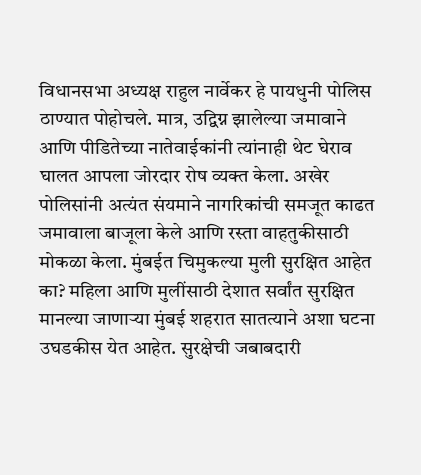विधानसभा अध्यक्ष राहुल नार्वेकर हे पायधुनी पोलिस ठाण्यात पोहोचले. मात्र, उद्विग्न झालेल्या जमावाने आणि पीडितेच्या नातेवाईकांनी त्यांनाही थेट घेराव घालत आपला जोरदार रोष व्यक्त केला. अखेर पोलिसांनी अत्यंत संयमाने नागरिकांची समजूत काढत जमावाला बाजूला केले आणि रस्ता वाहतुकीसाठी मोकळा केला. मुंबईत चिमुकल्या मुली सुरक्षित आहेत का? महिला आणि मुलींसाठी देशात सर्वांत सुरक्षित मानल्या जाणाऱ्या मुंबई शहरात सातत्याने अशा घटना उघडकीस येत आहेत. सुरक्षेची जबाबदारी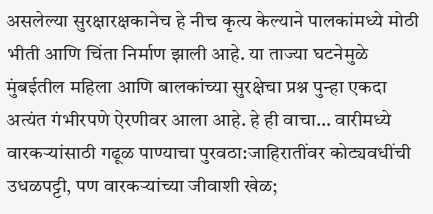असलेल्या सुरक्षारक्षकानेच हे नीच कृत्य केल्याने पालकांमध्ये मोठी भीती आणि चिंता निर्माण झाली आहे. या ताज्या घटनेमुळे मुंबईतील महिला आणि बालकांच्या सुरक्षेचा प्रश्न पुन्हा एकदा अत्यंत गंभीरपणे ऐरणीवर आला आहे. हे ही वाचा… वारीमध्ये वारकऱ्यांसाठी गढूळ पाण्याचा पुरवठा:जाहिरातींवर कोट्यवधींची उधळपट्टी, पण वारकऱ्यांच्या जीवाशी खेळ;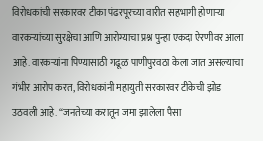विरोधकांची सरकारवर टीका पंढरपूरच्या वारीत सहभागी होणाऱ्या वारकऱ्यांच्या सुरक्षेचा आणि आरोग्याचा प्रश्न पुन्हा एकदा ऐरणीवर आला आहे. वारकऱ्यांना पिण्यासाठी गढूळ पाणीपुरवठा केला जात असल्याचा गंभीर आरोप करत, विरोधकांनी महायुती सरकारवर टीकेची झोड उठवली आहे. “जनतेच्या करातून जमा झालेला पैसा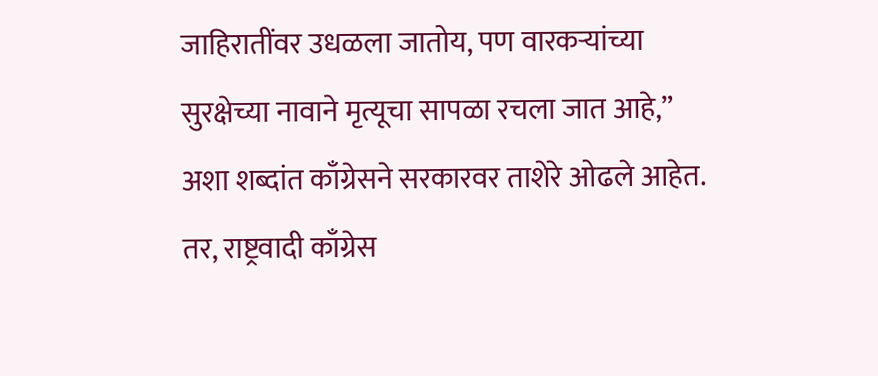जाहिरातींवर उधळला जातोय, पण वारकऱ्यांच्या सुरक्षेच्या नावाने मृत्यूचा सापळा रचला जात आहे,” अशा शब्दांत काँग्रेसने सरकारवर ताशेरे ओढले आहेत. तर, राष्ट्रवादी काँग्रेस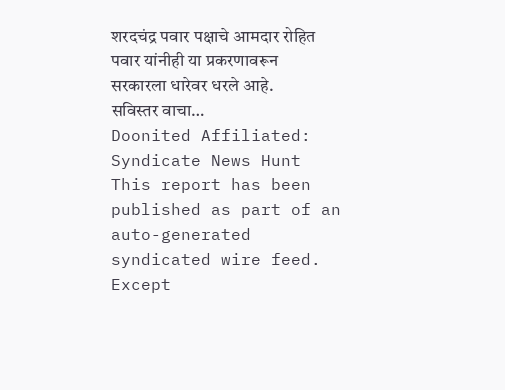शरदचंद्र पवार पक्षाचे आमदार रोहित पवार यांनीही या प्रकरणावरून सरकारला धारेवर धरले आहे. सविस्तर वाचा…
Doonited Affiliated: Syndicate News Hunt
This report has been published as part of an auto-generated syndicated wire feed. Except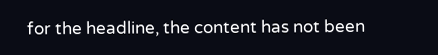for the headline, the content has not been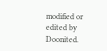modified or edited by Doonited.